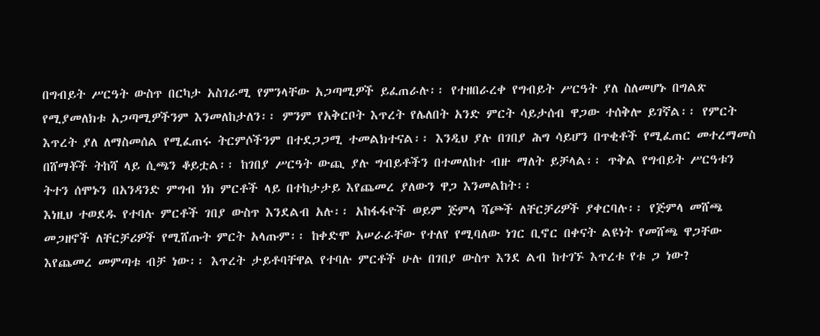በግብይት ሥርዓት ውስጥ በርካታ አስገራሚ የምንላቸው አጋጣሚዎች ይፈጠራሉ፡፡ የተዘበራረቀ የግብይት ሥርዓት ያለ ስለመሆኑ በግልጽ የሚያመለክቱ አጋጣሚዎችንም እንመለከታለን፡፡ ምንም የአቅርቦት እጥረት የሌለበት አንድ ምርት ሳይታሰብ ዋጋው ተሰቅሎ ይገኛል፡፡ የምርት እጥረት ያለ ለማስመሰል የሚፈጠሩ ትርምሶችንም በተደጋጋሚ ተመልክተናል፡፡ እንዲህ ያሉ በገበያ ሕግ ሳይሆን በጥቂቶች የሚፈጠር መተረማመስ በሸማቾች ትከሻ ላይ ሲጫን ቆይቷል፡፡ ከገበያ ሥርዓት ውጪ ያሉ ግብይቶችን በተመለከተ ብዙ ማለት ይቻላል፡፡ ጥቅል የግብይት ሥርዓቱን ትተን ሰሞኑን በአንዳንድ ምግብ ነክ ምርቶች ላይ በተከታታይ እየጨመረ ያለውን ዋጋ እንመልከት፡፡
እነዚህ ተወደዱ የተባሉ ምርቶች ገበያ ውስጥ እንደልብ አሉ፡፡ አከፋፋዮች ወይም ጅምላ ሻጮች ለቸርቻሪዎች ያቀርባሉ፡፡ የጅምላ መሸጫ መጋዘኖች ለቸርቻሪዎች የሚሸጡት ምርት አላጡም፡፡ ከቀድሞ አሠራራቸው የተለየ የሚባለው ነገር ቢኖር በቀናት ልዩነት የመሸጫ ዋጋቸው እየጨመረ መምጣቱ ብቻ ነው፡፡ እጥረት ታይቶባቸዋል የተባሉ ምርቶች ሁሉ በገበያ ውስጥ እንደ ልብ ከተገኙ እጥረቱ የቱ ጋ ነው?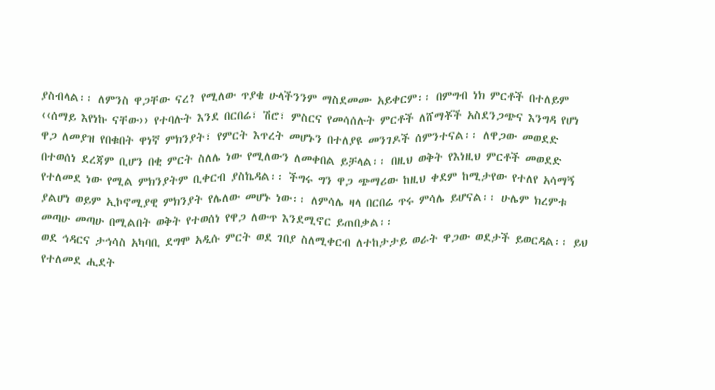ያስብላል፡፡ ለምንስ ዋጋቸው ናረ? የሚለው ጥያቄ ሁላችንንም ማስደመሙ አይቀርም፡፡ በምግብ ነክ ምርቶች በተለይም ‹‹ሰማይ እየነኩ ናቸው›› የተባሉት እንደ በርበሬ፣ ሽሮ፣ ምስርና የመሳሰሉት ምርቶች ለሸማቾች አስደንጋጭና እንግዳ የሆነ ዋጋ ለመያዝ የበቁበት ዋነኛ ምክንያት፣ የምርት እጥረት መሆኑን በተለያዩ መንገዶች ሰምንተናል፡፡ ለዋጋው መወደድ በተወሰነ ደረጃም ቢሆን በቂ ምርት ስለሌ ነው የሚለውን ለመቀበል ይቻላል፡፡ በዚህ ወቅት የእነዚህ ምርቶች መወደድ የተለመደ ነው የሚል ምክንያትም ቢቀርብ ያስኬዳል፡፡ ችግሩ ግን ዋጋ ጭማሪው ከዚህ ቀደም ከሚታየው የተለየ አሳማኝ ያልሆነ ወይም ኢኮኖሚያዊ ምክንያት የሌለው መሆኑ ነው፡፡ ለምሳሌ ዛላ በርበሬ ጥሩ ምሳሌ ይሆናል፡፡ ሁሌም ክረምቱ መጣሁ መጣሁ በሚልበት ወቅት የተወሰነ የዋጋ ለውጥ እንደሚኖር ይጠበቃል፡፡
ወደ ኅዳርና ታኅሳስ አካባቢ ደግሞ አዲሱ ምርት ወደ ገበያ ስለሚቀርብ ለተከታታይ ወራት ዋጋው ወደታች ይወርዳል፡፡ ይህ የተለመደ ሒደት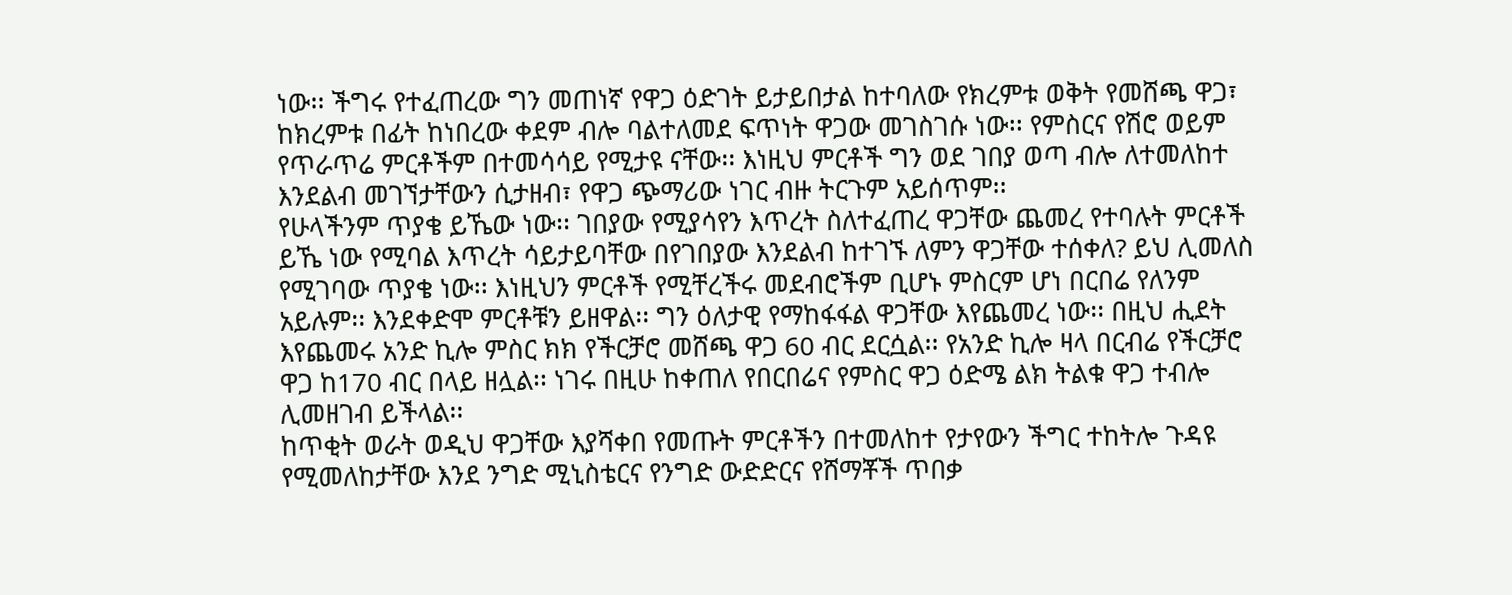ነው፡፡ ችግሩ የተፈጠረው ግን መጠነኛ የዋጋ ዕድገት ይታይበታል ከተባለው የክረምቱ ወቅት የመሸጫ ዋጋ፣ ከክረምቱ በፊት ከነበረው ቀደም ብሎ ባልተለመደ ፍጥነት ዋጋው መገስገሱ ነው፡፡ የምስርና የሽሮ ወይም የጥራጥሬ ምርቶችም በተመሳሳይ የሚታዩ ናቸው፡፡ እነዚህ ምርቶች ግን ወደ ገበያ ወጣ ብሎ ለተመለከተ እንደልብ መገኘታቸውን ሲታዘብ፣ የዋጋ ጭማሪው ነገር ብዙ ትርጉም አይሰጥም፡፡
የሁላችንም ጥያቄ ይኼው ነው፡፡ ገበያው የሚያሳየን እጥረት ስለተፈጠረ ዋጋቸው ጨመረ የተባሉት ምርቶች ይኼ ነው የሚባል እጥረት ሳይታይባቸው በየገበያው እንደልብ ከተገኙ ለምን ዋጋቸው ተሰቀለ? ይህ ሊመለስ የሚገባው ጥያቄ ነው፡፡ እነዚህን ምርቶች የሚቸረችሩ መደብሮችም ቢሆኑ ምስርም ሆነ በርበሬ የለንም አይሉም፡፡ እንደቀድሞ ምርቶቹን ይዘዋል፡፡ ግን ዕለታዊ የማከፋፋል ዋጋቸው እየጨመረ ነው፡፡ በዚህ ሒደት እየጨመሩ አንድ ኪሎ ምስር ክክ የችርቻሮ መሸጫ ዋጋ 60 ብር ደርሷል፡፡ የአንድ ኪሎ ዛላ በርብሬ የችርቻሮ ዋጋ ከ170 ብር በላይ ዘሏል፡፡ ነገሩ በዚሁ ከቀጠለ የበርበሬና የምስር ዋጋ ዕድሜ ልክ ትልቁ ዋጋ ተብሎ ሊመዘገብ ይችላል፡፡
ከጥቂት ወራት ወዲህ ዋጋቸው እያሻቀበ የመጡት ምርቶችን በተመለከተ የታየውን ችግር ተከትሎ ጉዳዩ የሚመለከታቸው እንደ ንግድ ሚኒስቴርና የንግድ ውድድርና የሸማቾች ጥበቃ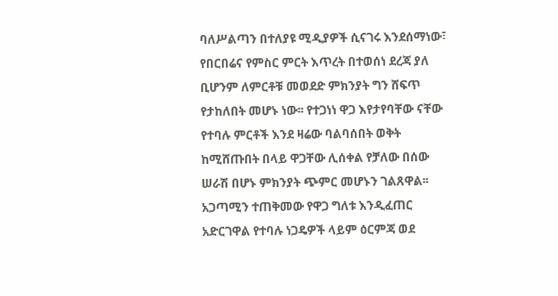ባለሥልጣን በተለያዩ ሚዲያዎች ሲናገሩ እንደሰማነው፣ የበርበሬና የምስር ምርት እጥረት በተወሰነ ደረጃ ያለ ቢሆንም ለምርቶቹ መወደድ ምክንያት ግን ሸፍጥ የታከለበት መሆኑ ነው፡፡ የተጋነነ ዋጋ እየታየባቸው ናቸው የተባሉ ምርቶች እንደ ዛሬው ባልባሰበት ወቅት ከሚሸጡበት በላይ ዋጋቸው ሊሰቀል የቻለው በሰው ሠራሽ በሆኑ ምክንያት ጭምር መሆኑን ገልጸዋል፡፡ አጋጣሚን ተጠቅመው የዋጋ ግለቱ እንዲፈጠር አድርገዋል የተባሉ ነጋዴዎች ላይም ዕርምጃ ወደ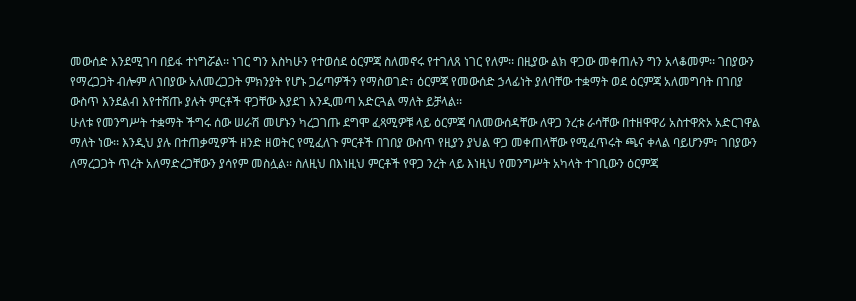መውሰድ እንደሚገባ በይፋ ተነግሯል፡፡ ነገር ግን እስካሁን የተወሰደ ዕርምጃ ስለመኖሩ የተገለጸ ነገር የለም፡፡ በዚያው ልክ ዋጋው መቀጠሉን ግን አላቆመም፡፡ ገበያውን የማረጋጋት ብሎም ለገበያው አለመረጋጋት ምክንያት የሆኑ ጋሬጣዎችን የማስወገድ፣ ዕርምጃ የመውሰድ ኃላፊነት ያለባቸው ተቋማት ወደ ዕርምጃ አለመግባት በገበያ ውስጥ እንደልብ እየተሸጡ ያሉት ምርቶች ዋጋቸው እያደገ እንዲመጣ አድርጓል ማለት ይቻላል፡፡
ሁለቱ የመንግሥት ተቋማት ችግሩ ሰው ሠራሽ መሆኑን ካረጋገጡ ደግሞ ፈጻሚዎቹ ላይ ዕርምጃ ባለመውሰዳቸው ለዋጋ ንረቱ ራሳቸው በተዘዋዋሪ አስተዋጽኦ አድርገዋል ማለት ነው፡፡ እንዲህ ያሉ በተጠቃሚዎች ዘንድ ዘወትር የሚፈለጉ ምርቶች በገበያ ውስጥ የዚያን ያህል ዋጋ መቀጠላቸው የሚፈጥሩት ጫና ቀላል ባይሆንም፣ ገበያውን ለማረጋጋት ጥረት አለማድረጋቸውን ያሳየም መስሏል፡፡ ስለዚህ በእነዚህ ምርቶች የዋጋ ንረት ላይ እነዚህ የመንግሥት አካላት ተገቢውን ዕርምጃ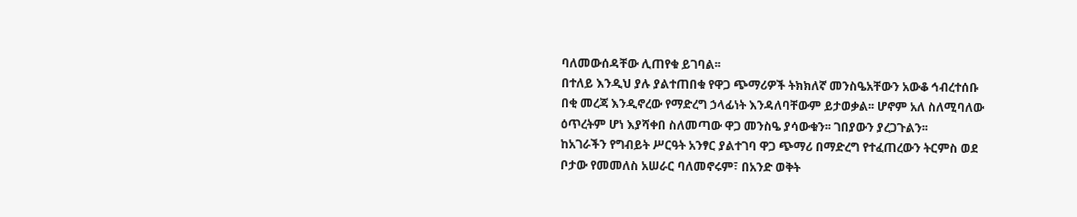ባለመውሰዳቸው ሊጠየቁ ይገባል፡፡
በተለይ እንዲህ ያሉ ያልተጠበቁ የዋጋ ጭማሪዎች ትክክለኛ መንስዔአቸውን አውቆ ኅብረተሰቡ በቂ መረጃ እንዲኖረው የማድረግ ኃላፊነት እንዳለባቸውም ይታወቃል፡፡ ሆኖም አለ ስለሚባለው ዕጥረትም ሆነ እያሻቀበ ስለመጣው ዋጋ መንስዔ ያሳውቁን፡፡ ገበያውን ያረጋጉልን፡፡
ከአገራችን የግብይት ሥርዓት አንፃር ያልተገባ ዋጋ ጭማሪ በማድረግ የተፈጠረውን ትርምስ ወደ ቦታው የመመለስ አሠራር ባለመኖሩም፣ በአንድ ወቅት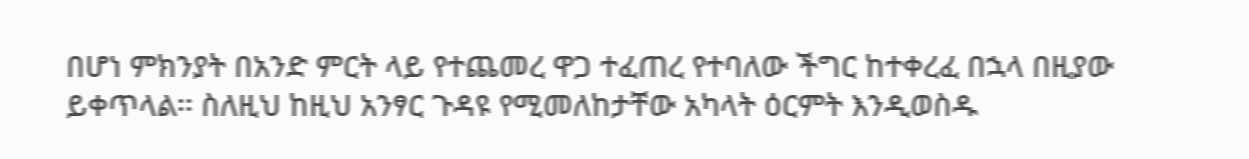በሆነ ምክንያት በአንድ ምርት ላይ የተጨመረ ዋጋ ተፈጠረ የተባለው ችግር ከተቀረፈ በኋላ በዚያው ይቀጥላል፡፡ ስለዚህ ከዚህ አንፃር ጉዳዩ የሚመለከታቸው አካላት ዕርምት እንዲወስዱ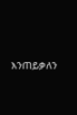እንጠይቃለን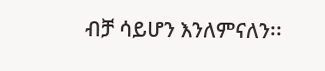ብቻ ሳይሆን እንለምናለን፡፡